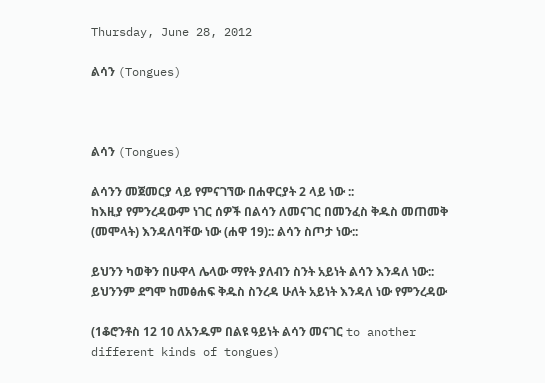Thursday, June 28, 2012

ልሳን (Tongues)



ልሳን (Tongues)

ልሳንን መጀመርያ ላይ የምናገኘው በሐዋርያት 2 ላይ ነው ::
ከእዚያ የምንረዳውም ነገር ሰዎች በልሳን ለመናገር በመንፈስ ቅዱስ መጠመቅ (መሞላት) እንዳለባቸው ነው (ሐዋ 19):: ልሳን ስጦታ ነው::

ይህንን ካወቅን በሁዋላ ሌላው ማየት ያለብን ስንት አይነት ልሳን እንዳለ ነው:: ይህንንም ደግሞ ከመፅሐፍ ቅዱስ ስንረዳ ሁለት አይነት እንዳለ ነው የምንረዳው

(1ቆሮንቶስ 12 10 ለአንዱም በልዩ ዓይነት ልሳን መናገር to another different kinds of tongues)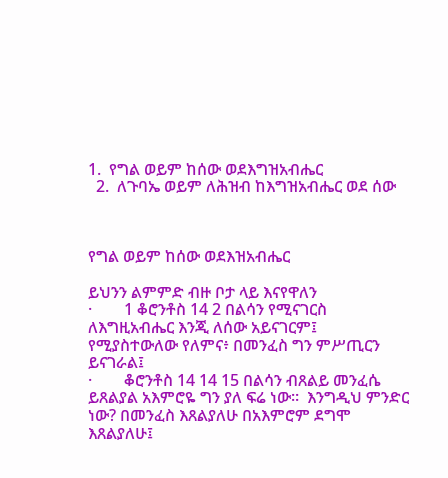1.  የግል ወይም ከሰው ወደእግዝአብሔር
  2.  ለጉባኤ ወይም ለሕዝብ ከእግዝአብሔር ወደ ሰው



የግል ወይም ከሰው ወደእዝአብሔር

ይህንን ልምምድ ብዙ ቦታ ላይ እናየዋለን
·        1 ቆሮንቶስ 14 2 በልሳን የሚናገርስ ለእግዚአብሔር እንጂ ለሰው አይናገርም፤ የሚያስተውለው የለምና፥ በመንፈስ ግን ምሥጢርን ይናገራል፤
·        ቆሮንቶስ 14 14 15 በልሳን ብጸልይ መንፈሴ ይጸልያል አእምሮዬ ግን ያለ ፍሬ ነው።  እንግዲህ ምንድር ነው? በመንፈስ እጸልያለሁ በአእምሮም ደግሞ እጸልያለሁ፤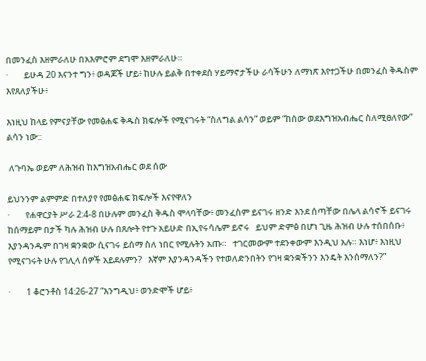በመንፈስ እዘምራለሁ በአእምሮም ደግሞ እዘምራለሁ።
·        ይሁዳ 20 እናንተ ግን፥ ወዳጆች ሆይ፥ ከሁሉ ይልቅ በተቀደሰ ሃይማኖታችሁ ራሳችሁን ለማነጽ እየተጋችሁ በመንፈስ ቅዱስም እየጸለያችሁ፥

እነዚህ ከላይ የምናያቸው የመፅሐፍ ቅዱስ ክፍሎች የሚናገሩት “ስለግል ልሳን” ወይም “ከሰው ወደእግዝአብሔር ስለሚፀለየው” ልሳን ነው::

 ለጉባኤ ወይም ለሕዝብ ከእግዝአብሔር ወደ ሰው

ይህንንም ልምምድ በተለያየ የመፅሐፍ ክፍሎች እናየዋለን
·        የሐዋርያት ሥራ 2:4-8 በሁሉም መንፈስ ቅዱስ ሞላባቸው፥ መንፈስም ይናገሩ ዘንድ እንደ ሰጣቸው በሌላ ልሳኖች ይናገሩ   ከሰማይም በታች ካሉ ሕዝብ ሁሉ በጸሎት የተጉ አይሁድ በኢየሩሳሌም ይኖሩ   ይህም ድምፅ በሆነ ጊዜ ሕዝብ ሁሉ ተሰበሰቡ፥ እያንዳንዱም በገዛ ቋንቋው ሲናገሩ ይሰማ ስለ ነበር የሚሉትን አጡ።   ተገርመውም ተደንቀውም እንዲህ አሉ። እነሆ፥ እነዚህ የሚናገሩት ሁሉ የገሊላ ሰዎች አይደሉምን?   እኛም እያንዳንዳችን የተወለድንበትን የገዛ ቋንቋችንን እንዴት እንሰማለን?”

·        1 ቆሮንቶስ 14:26-27 “እንግዲህ፥ ወንድሞች ሆይ፥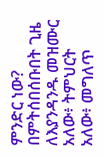ምንድር ነው? በምትሰበሰቡበት ጊዜ ለእያንዳንዱ መዝሙር አለው፥ ትምህርት አለው፥ መግለጥ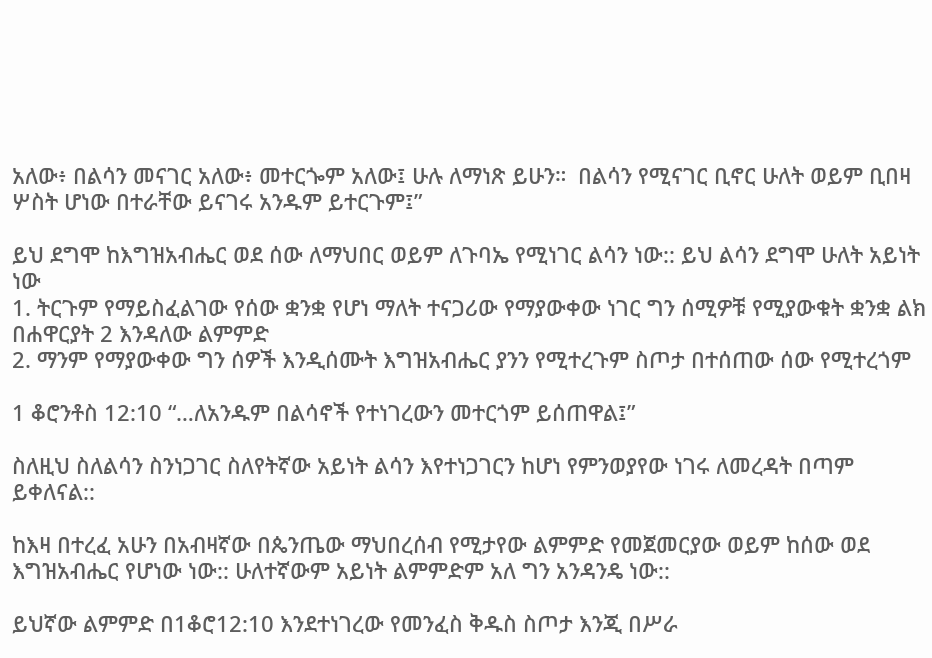አለው፥ በልሳን መናገር አለው፥ መተርጐም አለው፤ ሁሉ ለማነጽ ይሁን።  በልሳን የሚናገር ቢኖር ሁለት ወይም ቢበዛ ሦስት ሆነው በተራቸው ይናገሩ አንዱም ይተርጉም፤”

ይህ ደግሞ ከእግዝአብሔር ወደ ሰው ለማህበር ወይም ለጉባኤ የሚነገር ልሳን ነው:: ይህ ልሳን ደግሞ ሁለት አይነት ነው
1. ትርጉም የማይስፈልገው የሰው ቋንቋ የሆነ ማለት ተናጋሪው የማያውቀው ነገር ግን ሰሚዎቹ የሚያውቁት ቋንቋ ልክ በሐዋርያት 2 እንዳለው ልምምድ
2. ማንም የማያውቀው ግን ሰዎች እንዲሰሙት እግዝአብሔር ያንን የሚተረጉም ስጦታ በተሰጠው ሰው የሚተረጎም

1 ቆሮንቶስ 12:10 “…ለአንዱም በልሳኖች የተነገረውን መተርጎም ይሰጠዋል፤”

ስለዚህ ስለልሳን ስንነጋገር ስለየትኛው አይነት ልሳን እየተነጋገርን ከሆነ የምንወያየው ነገሩ ለመረዳት በጣም ይቀለናል::

ከእዛ በተረፈ አሁን በአብዛኛው በጴንጤው ማህበረሰብ የሚታየው ልምምድ የመጀመርያው ወይም ከሰው ወደ እግዝአብሔር የሆነው ነው:: ሁለተኛውም አይነት ልምምድም አለ ግን አንዳንዴ ነው::

ይህኛው ልምምድ በ1ቆሮ12:10 እንደተነገረው የመንፈስ ቅዱስ ስጦታ እንጂ በሥራ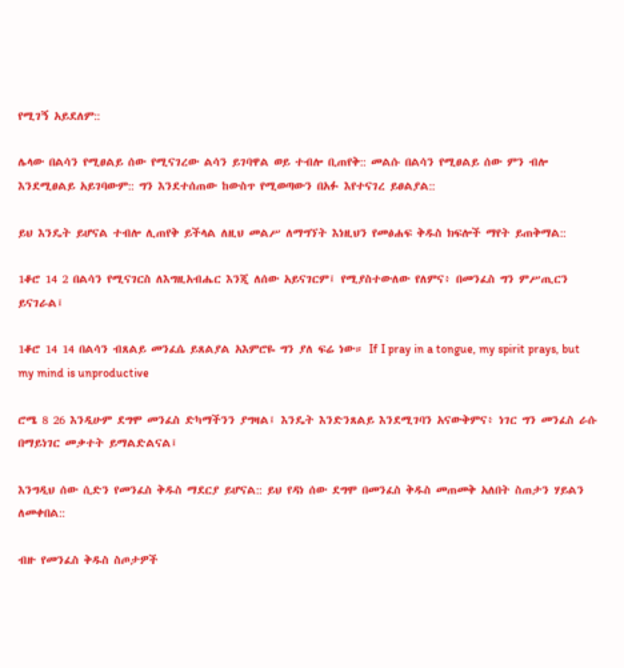የሚገኝ አይደለም::

ሌላው በልሳን የሚፀልይ ሰው የሚናገረው ልሳን ይገባዋል ወይ ተብሎ ቢጠየቅ:: መልሱ በልሳን የሚፀልይ ሰው ምን ብሎ እንደሚፀልይ አይገባውም:: ግን እንደተሰጠው ከውስጥ የሚወጣውን በአፉ እየተናገረ ይፀልያል::

ይህ እንዴት ይሆናል ተብሎ ሊጠየቅ ይችላል ለዚህ መልሥ ለማግኘት እነዚህን የመፅሐፍ ቅዱስ ክፍሎች ማየት ይጠቅማል::

1ቆሮ 14 2 በልሳን የሚናገርስ ለእግዚአብሔር እንጂ ለሰው አይናገርም፤ የሚያስተውለው የለምና፥ በመንፈስ ግን ምሥጢርን ይናገራል፤

1ቆሮ 14 14 በልሳን ብጸልይ መንፈሴ ይጸልያል አእምሮዬ ግን ያለ ፍሬ ነው። If I pray in a tongue, my spirit prays, but my mind is unproductive

ሮሜ 8 26 እንዲሁም ደግሞ መንፈስ ድካማችንን ያግዛል፤ እንዴት እንድንጸልይ እንደሚገባን አናውቅምና፥ ነገር ግን መንፈስ ራሱ በማይነገር መቃተት ይማልድልናል፤

እንግዲህ ሰው ሲድን የመንፈስ ቅዱስ ማደርያ ይሆናል:: ይህ የዳነ ሰው ደግሞ በመንፈስ ቅዱስ መጠመቅ አለበት ስጠታን ሃይልን ለመቀበል::

ብዙ የመንፈስ ቅዱስ ስጦታዎች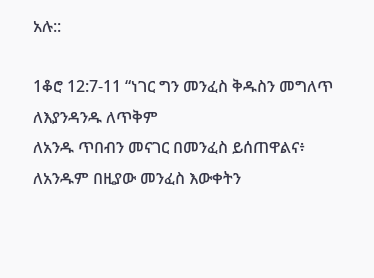አሉ::

1ቆሮ 12:7-11 “ነገር ግን መንፈስ ቅዱስን መግለጥ ለእያንዳንዱ ለጥቅም
ለአንዱ ጥበብን መናገር በመንፈስ ይሰጠዋልና፥
ለአንዱም በዚያው መንፈስ እውቀትን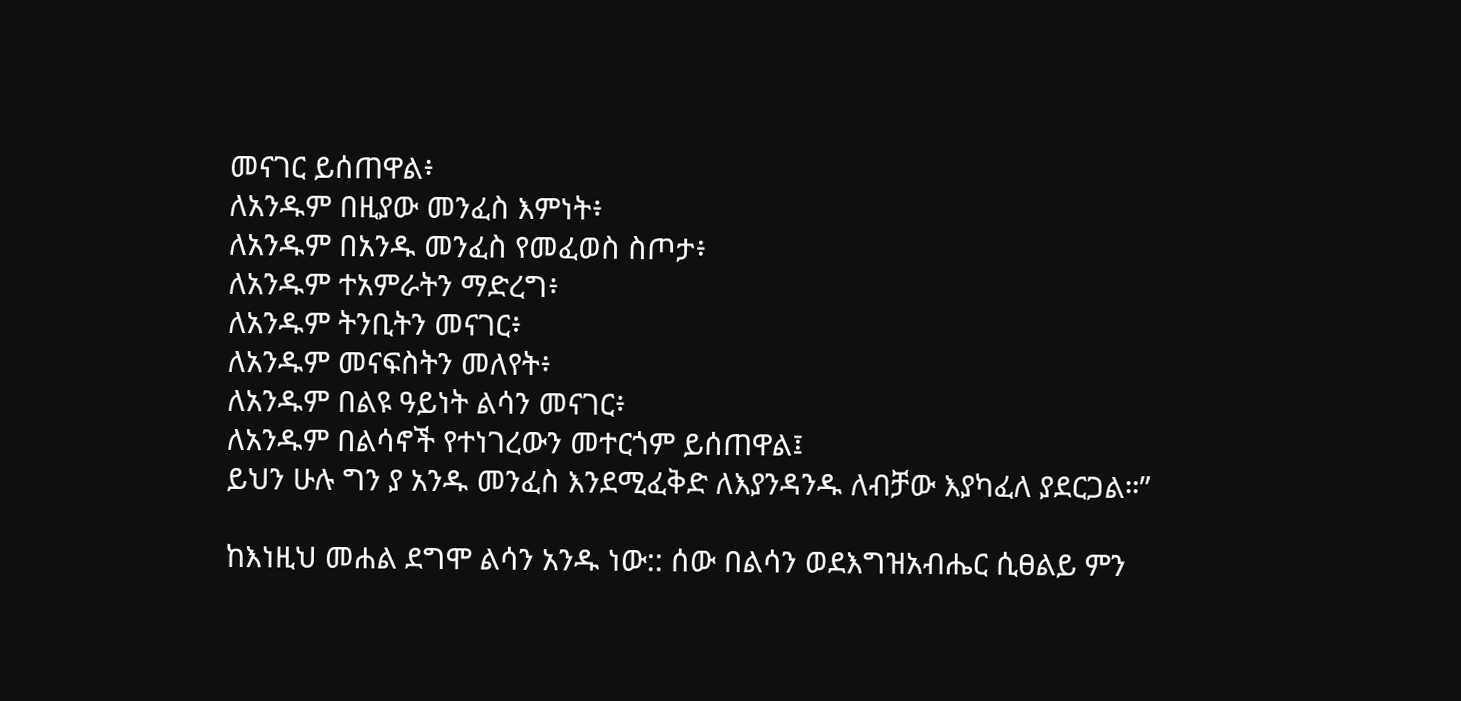መናገር ይሰጠዋል፥
ለአንዱም በዚያው መንፈስ እምነት፥
ለአንዱም በአንዱ መንፈስ የመፈወስ ስጦታ፥
ለአንዱም ተአምራትን ማድረግ፥
ለአንዱም ትንቢትን መናገር፥
ለአንዱም መናፍስትን መለየት፥
ለአንዱም በልዩ ዓይነት ልሳን መናገር፥
ለአንዱም በልሳኖች የተነገረውን መተርጎም ይሰጠዋል፤
ይህን ሁሉ ግን ያ አንዱ መንፈስ እንደሚፈቅድ ለእያንዳንዱ ለብቻው እያካፈለ ያደርጋል።”

ከእነዚህ መሐል ደግሞ ልሳን አንዱ ነው:: ሰው በልሳን ወደእግዝአብሔር ሲፀልይ ምን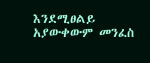እንደሚፀልይ አያውቀውም መንፈስ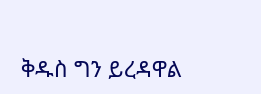ቅዱስ ግን ይረዳዋል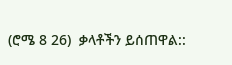(ሮሜ 8 26)  ቃላቶችን ይሰጠዋል::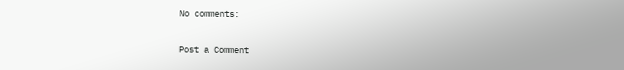No comments:

Post a Comment